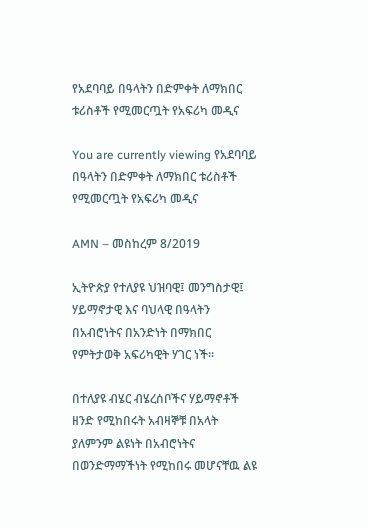የአደባባይ በዓላትን በድምቀት ለማክበር ቱሪስቶች የሚመርጧት የአፍሪካ መዲና

You are currently viewing የአደባባይ በዓላትን በድምቀት ለማክበር ቱሪስቶች የሚመርጧት የአፍሪካ መዲና

AMN – መስከረም 8/2019

ኢትዮጵያ የተለያዩ ህዝባዊ፤ መንግስታዊ፤ ሃይማኖታዊ እና ባህላዊ በዓላትን በአብሮነትና በአንድነት በማክበር የምትታወቅ አፍሪካዊት ሃገር ነች፡፡

በተለያዩ ብሄር ብሄረሰቦችና ሃይማኖቶች ዘንድ የሚከበሩት አብዛኞቹ በአላት ያለምንም ልዩነት በአብሮነትና በወንድማማችነት የሚከበሩ መሆናቸዉ ልዩ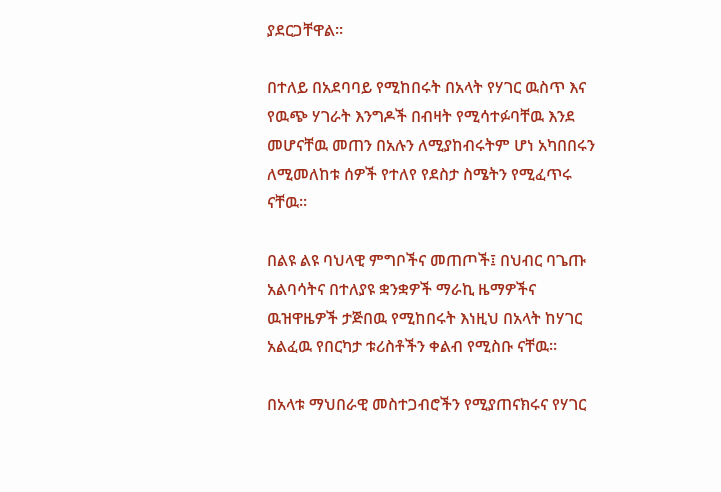ያደርጋቸዋል፡፡

በተለይ በአደባባይ የሚከበሩት በአላት የሃገር ዉስጥ እና የዉጭ ሃገራት እንግዶች በብዛት የሚሳተፉባቸዉ እንደ መሆናቸዉ መጠን በአሉን ለሚያከብሩትም ሆነ አካበበሩን ለሚመለከቱ ሰዎች የተለየ የደስታ ስሜትን የሚፈጥሩ ናቸዉ፡፡

በልዩ ልዩ ባህላዊ ምግቦችና መጠጦች፤ በህብር ባጌጡ አልባሳትና በተለያዩ ቋንቋዎች ማራኪ ዜማዎችና ዉዝዋዜዎች ታጅበዉ የሚከበሩት እነዚህ በአላት ከሃገር አልፈዉ የበርካታ ቱሪስቶችን ቀልብ የሚስቡ ናቸዉ፡፡

በአላቱ ማህበራዊ መስተጋብሮችን የሚያጠናክሩና የሃገር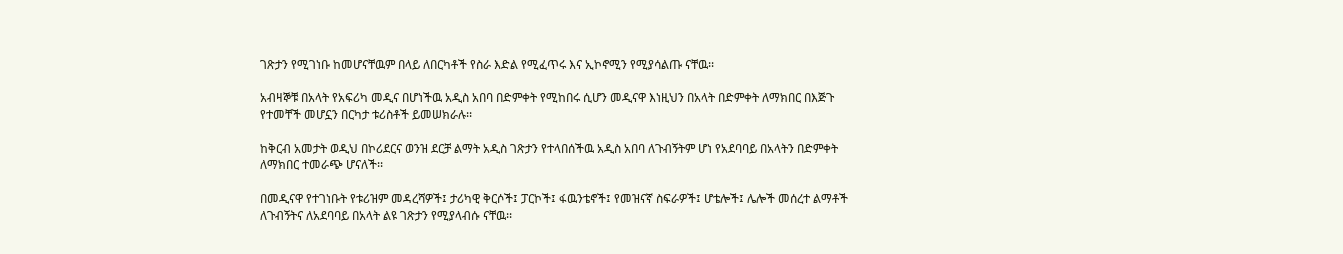ገጽታን የሚገነቡ ከመሆናቸዉም በላይ ለበርካቶች የስራ እድል የሚፈጥሩ እና ኢኮኖሚን የሚያሳልጡ ናቸዉ፡፡

አብዛኞቹ በአላት የአፍሪካ መዲና በሆነችዉ አዲስ አበባ በድምቀት የሚከበሩ ሲሆን መዲናዋ እነዚህን በአላት በድምቀት ለማክበር በእጅጉ የተመቸች መሆኗን በርካታ ቱሪስቶች ይመሠክራሉ፡፡

ከቅርብ አመታት ወዲህ በኮሪደርና ወንዝ ደርቻ ልማት አዲስ ገጽታን የተላበሰችዉ አዲስ አበባ ለጉብኝትም ሆነ የአደባባይ በአላትን በድምቀት ለማክበር ተመራጭ ሆናለች፡፡

በመዲናዋ የተገነቡት የቱሪዝም መዳረሻዎች፤ ታሪካዊ ቅርሶች፤ ፓርኮች፤ ፋዉንቴኖች፤ የመዝናኛ ስፍራዎች፤ ሆቴሎች፤ ሌሎች መሰረተ ልማቶች ለጉብኝትና ለአደባባይ በአላት ልዩ ገጽታን የሚያላብሱ ናቸዉ፡፡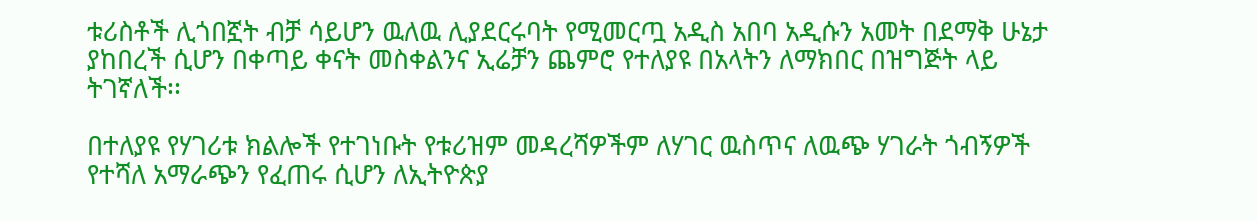ቱሪስቶች ሊጎበኟት ብቻ ሳይሆን ዉለዉ ሊያደርሩባት የሚመርጧ አዲስ አበባ አዲሱን አመት በደማቅ ሁኔታ ያከበረች ሲሆን በቀጣይ ቀናት መስቀልንና ኢሬቻን ጨምሮ የተለያዩ በአላትን ለማክበር በዝግጅት ላይ ትገኛለች፡፡

በተለያዩ የሃገሪቱ ክልሎች የተገነቡት የቱሪዝም መዳረሻዎችም ለሃገር ዉስጥና ለዉጭ ሃገራት ጎብኝዎች የተሻለ አማራጭን የፈጠሩ ሲሆን ለኢትዮጵያ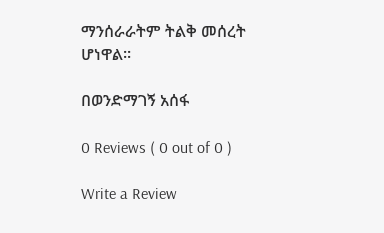ማንሰራራትም ትልቅ መሰረት ሆነዋል፡፡

በወንድማገኝ አሰፋ

0 Reviews ( 0 out of 0 )

Write a Review